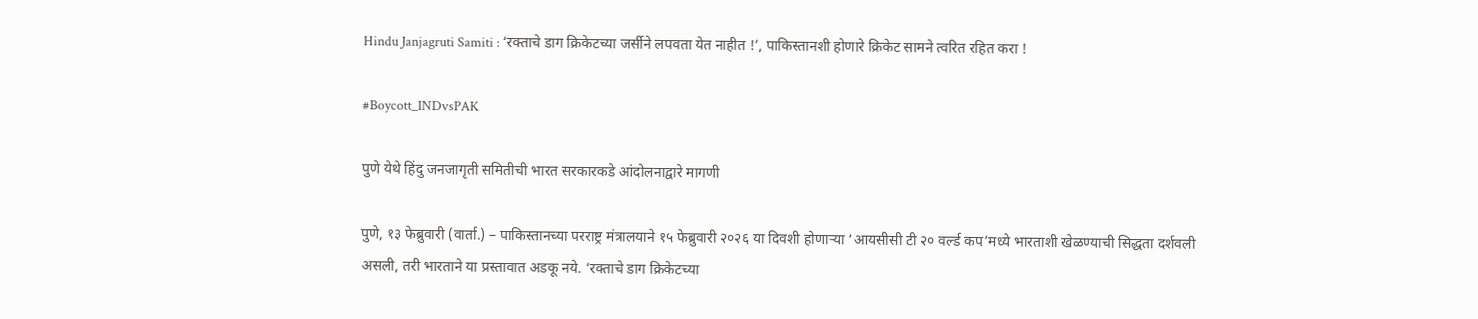Hindu Janjagruti Samiti : ‘रक्ताचे डाग क्रिकेटच्या जर्सीने लपवता येत नाहीत !’, पाकिस्तानशी होणारे क्रिकेट सामने त्वरित रहित करा !

#Boycott_INDvsPAK

पुणे येथे हिंदु जनजागृती समितीची भारत सरकारकडे आंदोलनाद्वारे मागणी

पुणे, १३ फेब्रुवारी (वार्ता.) – पाकिस्तानच्या परराष्ट्र मंत्रालयाने १५ फेब्रुवारी २०२६ या दिवशी होणार्‍या ‘आयसीसी टी २० वर्ल्ड कप’मध्ये भारताशी खेळण्याची सिद्धता दर्शवली असली, तरी भारताने या प्रस्तावात अडकू नये. ‘रक्ताचे डाग क्रिकेटच्या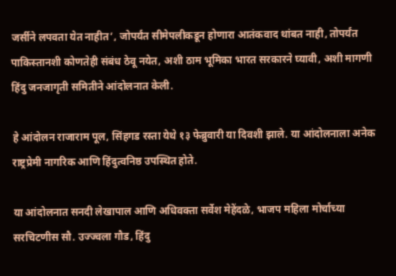जर्सीने लपवता येत नाहीत’, जोपर्यंत सीमेपलीकडून होणारा आतंकवाद थांबत नाही, तोपर्यंत पाकिस्तानशी कोणतेही संबंध ठेवू नयेत, अशी ठाम भूमिका भारत सरकारने घ्यावी, अशी मागणी हिंदु जनजागृती समितीने आंदोलनात केली.

हे आंदोलन राजाराम पूल, सिंहगड रस्ता येथे १३ फेब्रुवारी या दिवशी झाले. या आंदोलनाला अनेक राष्ट्रप्रेमी नागरिक आणि हिंदुत्वनिष्ठ उपस्थित होते.

या आंदोलनात सनदी लेखापाल आणि अधिवक्ता सर्वेश मेहेंदळे, भाजप महिला मोर्चाच्या सरचिटणीस सौ. उज्ज्वला गौड, हिंदु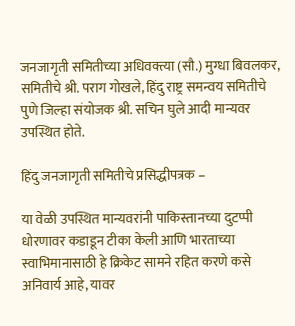जनजागृती समितीच्या अधिवक्त्या (सौ.) मुग्धा बिवलकर, समितीचे श्री. पराग गोखले, हिंदु राष्ट्र समन्वय समितीचे पुणे जिल्हा संयोजक श्री. सचिन घुले आदी मान्यवर उपस्थित होते.

हिंदु जनजागृती समितीचे प्रसिद्धीपत्रक –

या वेळी उपस्थित मान्यवरांनी पाकिस्तानच्या दुटप्पी धोरणावर कडाडून टीका केली आणि भारताच्या स्वाभिमानासाठी हे क्रिकेट सामने रहित करणे कसे अनिवार्य आहे, यावर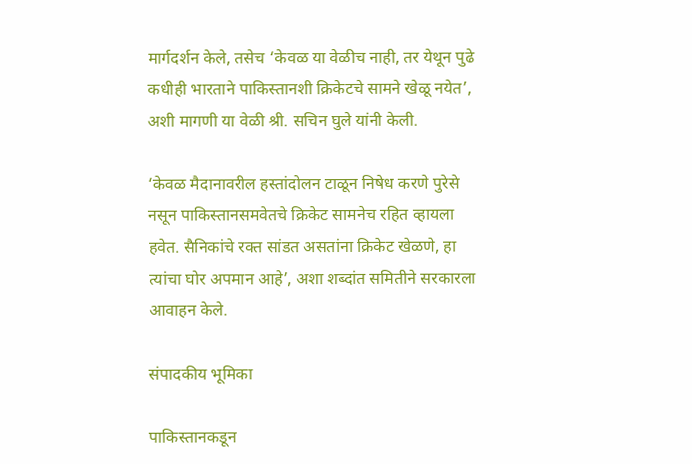मार्गदर्शन केले, तसेच ‘केवळ या वेळीच नाही, तर येथून पुढे कधीही भारताने पाकिस्तानशी क्रिकेटचे सामने खेळू नयेत’, अशी मागणी या वेळी श्री. सचिन घुले यांनी केली.

‘केवळ मैदानावरील हस्तांदोलन टाळून निषेध करणे पुरेसे नसून पाकिस्तानसमवेतचे क्रिकेट सामनेच रहित व्हायला हवेत. सैनिकांचे रक्त सांडत असतांना क्रिकेट खेळणे, हा त्यांचा घोर अपमान आहे’, अशा शब्दांत समितीने सरकारला आवाहन केले.

संपादकीय भूमिका

पाकिस्तानकडून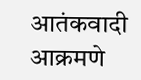आतंकवादी आक्रमणे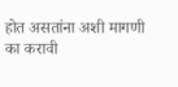होत असतांना अशी मागणी का करावी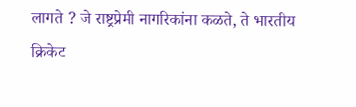लागते ? जे राष्ट्रप्रेमी नागरिकांना कळते, ते भारतीय क्रिकेट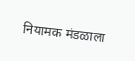नियामक मंडळाला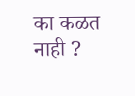का कळत नाही ?